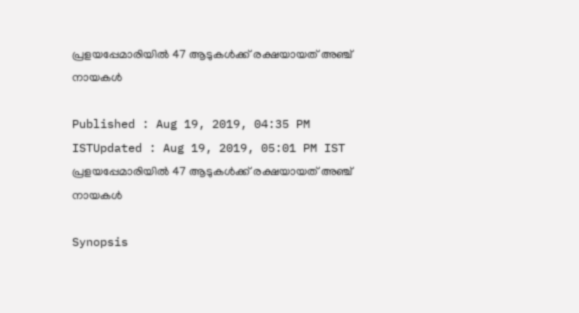പ്രളയപ്പേമാരിയില്‍ 47 ആടുകള്‍ക്ക് രക്ഷയായത് അഞ്ച് നായകള്‍

Published : Aug 19, 2019, 04:35 PM ISTUpdated : Aug 19, 2019, 05:01 PM IST
പ്രളയപ്പേമാരിയില്‍ 47 ആടുകള്‍ക്ക് രക്ഷയായത് അഞ്ച് നായകള്‍

Synopsis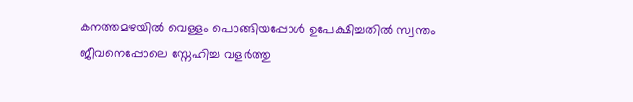കനത്തമഴയില്‍ വെള്ളം പൊങ്ങിയപ്പോള്‍ ഉപേക്ഷിച്ചതില്‍ സ്വന്തം ജീവനെപ്പോലെ സ്നേഹിച്ച വളര്‍ത്തു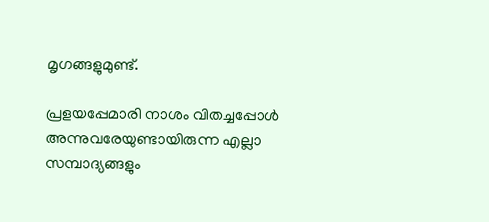മൃഗങ്ങളുമുണ്ട്.

പ്രളയപ്പേമാരി നാശം വിതച്ചപ്പോള്‍ അന്നുവരേയുണ്ടായിരുന്ന എല്ലാ സമ്പാദ്യങ്ങളും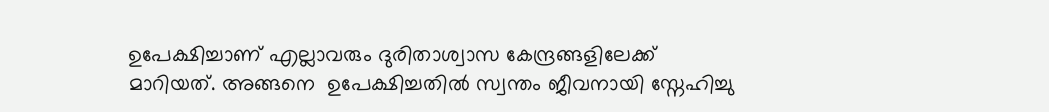ഉപേക്ഷിച്ചാണ് എല്ലാവരും ദുരിതാശ്വാസ കേന്ദ്രങ്ങളിലേക്ക് മാറിയത്. അങ്ങനെ  ഉപേക്ഷിച്ചതില്‍ സ്വന്തം ജീവനായി സ്നേഹിച്ചു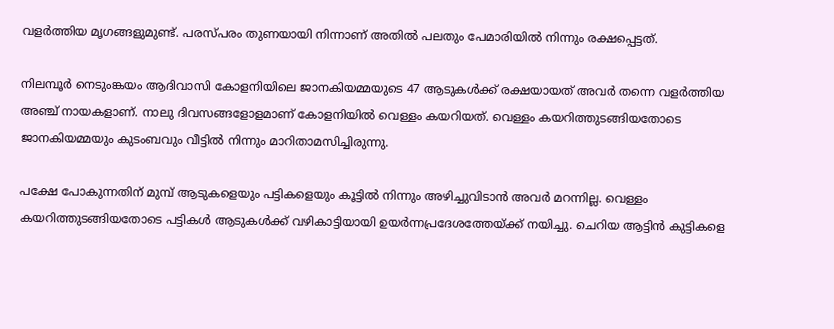വളര്‍ത്തിയ മൃഗങ്ങളുമുണ്ട്. പരസ്പരം തുണയായി നിന്നാണ് അതില്‍ പലതും പേമാരിയില്‍ നിന്നും രക്ഷപ്പെട്ടത്.

നിലമ്പൂര്‍ നെടുംങ്കയം ആദിവാസി കോളനിയിലെ ജാനകിയമ്മയുടെ 47 ആടുകള്‍ക്ക് രക്ഷയായത് അവര്‍ തന്നെ വളര്‍ത്തിയ അഞ്ച് നായകളാണ്. നാലു ദിവസങ്ങളോളമാണ് കോളനിയില്‍ വെള്ളം കയറിയത്. വെള്ളം കയറിത്തുടങ്ങിയതോടെ ജാനകിയമ്മയും കുടംബവും വീട്ടില്‍ നിന്നും മാറിതാമസിച്ചിരുന്നു.

പക്ഷേ പോകുന്നതിന് മുമ്പ് ആടുകളെയും പട്ടികളെയും കൂട്ടില്‍ നിന്നും അഴിച്ചുവിടാന്‍ അവര്‍ മറന്നില്ല. വെള്ളം കയറിത്തുടങ്ങിയതോടെ പട്ടികള്‍ ആടുകള്‍ക്ക് വഴികാട്ടിയായി ഉയര്‍ന്നപ്രദേശത്തേയ്ക്ക് നയിച്ചു. ചെറിയ ആട്ടിന്‍ കുട്ടികളെ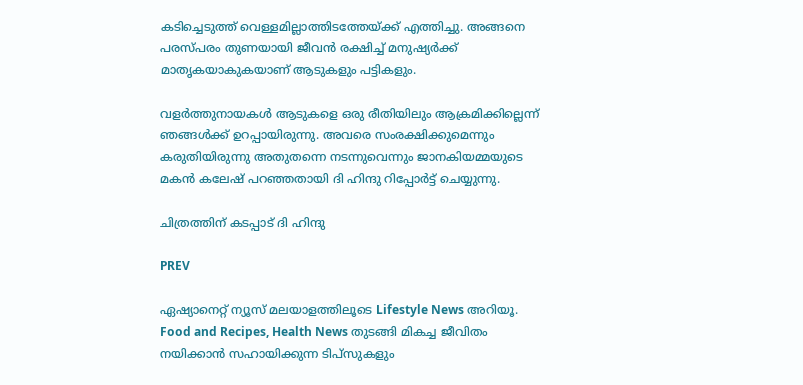കടിച്ചെടുത്ത് വെള്ളമില്ലാത്തിടത്തേയ്ക്ക് എത്തിച്ചു. അങ്ങനെ പരസ്പരം തുണയായി ജീവന്‍ രക്ഷിച്ച് മനുഷ്യര്‍ക്ക് മാതൃകയാകുകയാണ് ആടുകളും പട്ടികളും.

വളര്‍ത്തുനായകള്‍ ആടുകളെ ഒരു രീതിയിലും ആക്രമിക്കില്ലെന്ന് ഞങ്ങള്‍ക്ക് ഉറപ്പായിരുന്നു. അവരെ സംരക്ഷിക്കുമെന്നും കരുതിയിരുന്നു അതുതന്നെ നടന്നുവെന്നും ജാനകിയമ്മയുടെ മകന്‍ കലേഷ് പറഞ്ഞതായി ദി ഹിന്ദു റിപ്പോര്‍ട്ട് ചെയ്യുന്നു.

ചിത്രത്തിന് കടപ്പാട് ദി ഹിന്ദു

PREV

ഏഷ്യാനെറ്റ് ന്യൂസ് മലയാളത്തിലൂടെ Lifestyle News അറിയൂ. Food and Recipes, Health News തുടങ്ങി മികച്ച ജീവിതം നയിക്കാൻ സഹായിക്കുന്ന ടിപ്സുകളും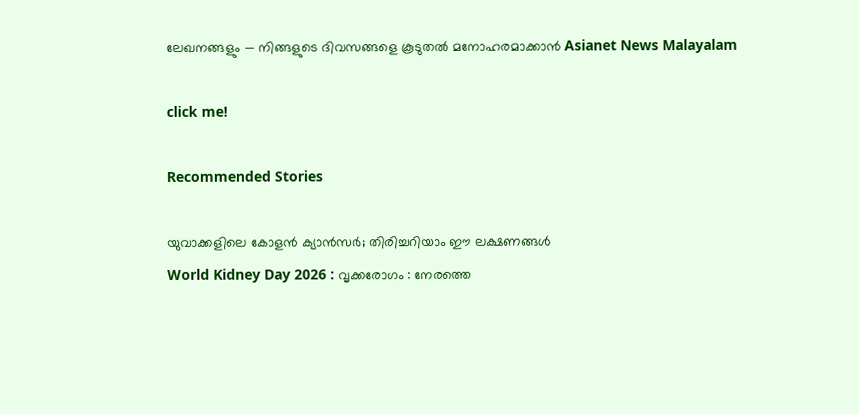ലേഖനങ്ങളും — നിങ്ങളുടെ ദിവസങ്ങളെ കൂടുതൽ മനോഹരമാക്കാൻ Asianet News Malayalam

click me!

Recommended Stories

യുവാക്കളിലെ കോളൻ ക്യാൻസർ; തിരിച്ചറിയാം ഈ ലക്ഷണങ്ങള്‍
World Kidney Day 2026 : വൃക്കരോഗം : നേരത്തെ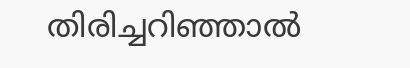തിരിച്ചറിഞ്ഞാല്‍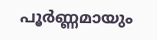പൂര്‍ണ്ണമായും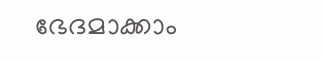ഭേദമാക്കാം